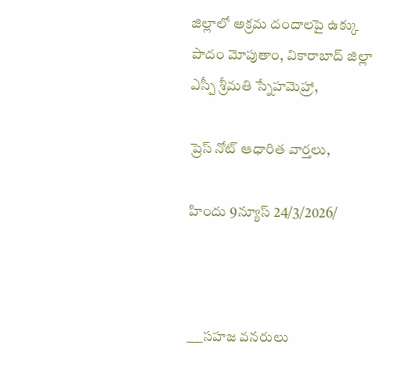జిల్లాలో అక్రమ దందాలపై ఉక్కు పాదం మోపుతాం, వికారాబాద్ జిల్లా ఎస్పీ శ్రీమతి స్నేహమెహ్రా,

ప్రెస్ నోట్ ఆధారిత వార్తలు,

హిందు 9న్యూస్ 24/3/2026/



___సహజ వనరులు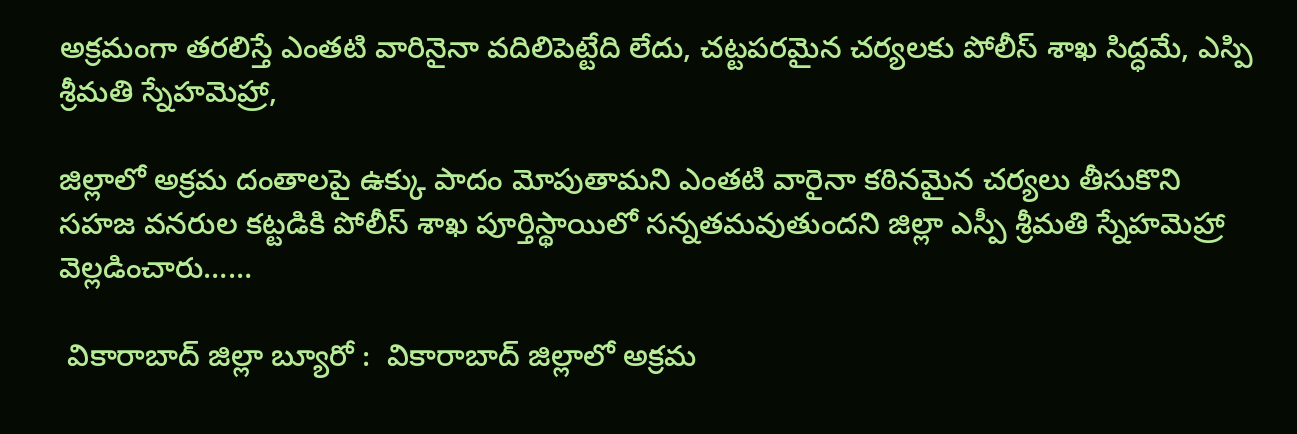అక్రమంగా తరలిస్తే ఎంతటి వారినైనా వదిలిపెట్టేది లేదు, చట్టపరమైన చర్యలకు పోలీస్ శాఖ సిద్ధమే, ఎస్పి శ్రీమతి స్నేహమెహ్రా,

జిల్లాలో అక్రమ దంతాలపై ఉక్కు పాదం మోపుతామని ఎంతటి వారైనా కఠినమైన చర్యలు తీసుకొని సహజ వనరుల కట్టడికి పోలీస్ శాఖ పూర్తిస్థాయిలో సన్నతమవుతుందని జిల్లా ఎస్పీ శ్రీమతి స్నేహమెహ్రా వెల్లడించారు……

 వికారాబాద్ జిల్లా బ్యూరో :  వికారాబాద్ జిల్లాలో అక్రమ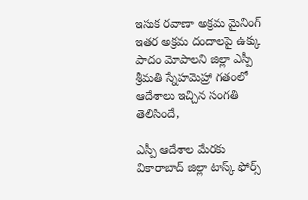ఇసుక రవాణా అక్రమ మైనింగ్ ఇతర అక్రమ దందాలపై ఉక్కు పాదం మోపాలని జిల్లా ఎస్పీ శ్రీమతి స్నేహమెహ్రా గతంలో ఆదేశాలు ఇచ్చిన సంగతి తెలిసిందే,

ఎస్పీ ఆదేశాల మేరకు వికారాబాద్ జిల్లా టాస్క్ ఫోర్స్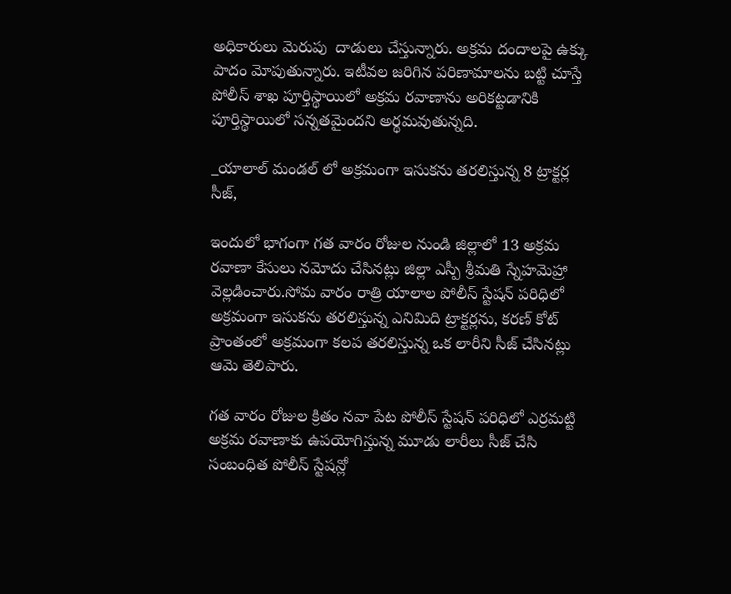అధికారులు మెరుపు  దాడులు చేస్తున్నారు. అక్రమ దందాలపై ఉక్కు పాదం మోపుతున్నారు. ఇటీవల జరిగిన పరిణామాలను బట్టి చూస్తే పోలీస్ శాఖ పూర్తిస్థాయిలో అక్రమ రవాణాను అరికట్టడానికి పూర్తిస్థాయిలో సన్నతమైందని అర్థమవుతున్నది.

_యాలాల్ మండల్ లో అక్రమంగా ఇసుకను తరలిస్తున్న 8 ట్రాక్టర్ల సీజ్,

ఇందులో భాగంగా గత వారం రోజుల నుండి జిల్లాలో 13 అక్రమ రవాణా కేసులు నమోదు చేసినట్లు జిల్లా ఎస్పీ శ్రీమతి స్నేహమెహ్రా వెల్లడించారు.సోమ వారం రాత్రి యాలాల పోలీస్ స్టేషన్ పరిధిలో అక్రమంగా ఇసుకను తరలిస్తున్న ఎనిమిది ట్రాక్టర్లను, కరణ్ కోట్ ప్రాంతంలో అక్రమంగా కలప తరలిస్తున్న ఒక లారీని సీజ్ చేసినట్లు ఆమె తెలిపారు.

గత వారం రోజుల క్రితం నవా పేట పోలీస్ స్టేషన్ పరిధిలో ఎర్రమట్టి అక్రమ రవాణాకు ఉపయోగిస్తున్న మూడు లారీలు సీజ్ చేసి సంబంధిత పోలీస్ స్టేషన్లో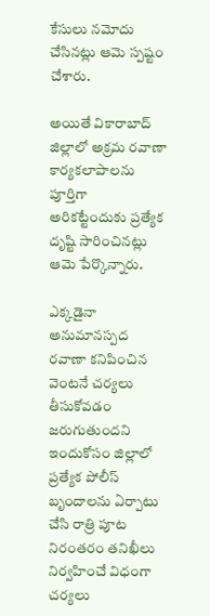కేసులు నమోదు చేసినట్లు ఆమె స్పష్టం చేశారు.

అయితే వికారాబాద్ జిల్లాలో అక్రమ రవాణా కార్యకలాపాలను పూర్తిగా అరికట్టేందుకు ప్రత్యేక దృష్టి సారించినట్లు ఆమె పేర్కొన్నారు.

ఎక్కడైనా అనుమానస్పద రవాణా కనిపించిన వెంటనే చర్యలు తీసుకోవడం జరుగుతుందని ఇందుకోసం జిల్లాలో ప్రత్యేక పోలీస్ బృందాలను ఏర్పాటు చేసి రాత్రి పూట నిరంతరం తనిఖీలు నిర్వహించే విధంగా చర్యలు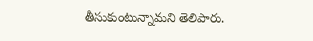తీసుకుంటున్నామని తెలిపారు.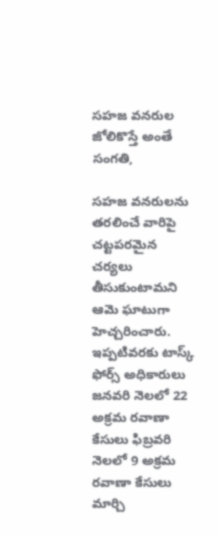సహజ వనరుల జోలికొస్తే అంతే సంగతి,

సహజ వనరులను తరలించే వారిపై చట్టపరమైన చర్యలు తీసుకుంటామని ఆమె ఘాటుగా హెచ్చరించారు. ఇప్పటివరకు టాస్క్ ఫోర్స్ అధికారులు జనవరి నెలలో 22 అక్రమ రవాణా కేసులు ఫిబ్రవరి నెలలో 9 అక్రమ రవాణా కేసులు మార్చి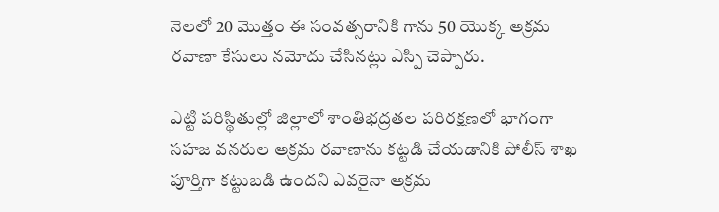నెలలో 20 మొత్తం ఈ సంవత్సరానికి గాను 50 యొక్క అక్రమ రవాణా కేసులు నమోదు చేసినట్లు ఎస్పి చెప్పారు.

ఎట్టి పరిస్థితుల్లో జిల్లాలో శాంతిభద్రతల పరిరక్షణలో భాగంగా సహజ వనరుల అక్రమ రవాణాను కట్టడి చేయడానికి పోలీస్ శాఖ పూర్తిగా కట్టుబడి ఉందని ఎవరైనా అక్రమ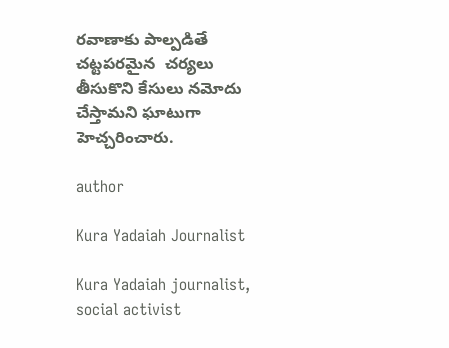రవాణాకు పాల్పడితే చట్టపరమైన  చర్యలు తీసుకొని కేసులు నమోదు చేస్తామని ఘాటుగా హెచ్చరించారు.

author

Kura Yadaiah Journalist

Kura Yadaiah journalist, social activist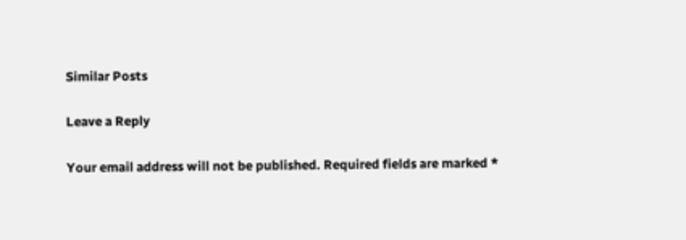Similar Posts

Leave a Reply

Your email address will not be published. Required fields are marked *